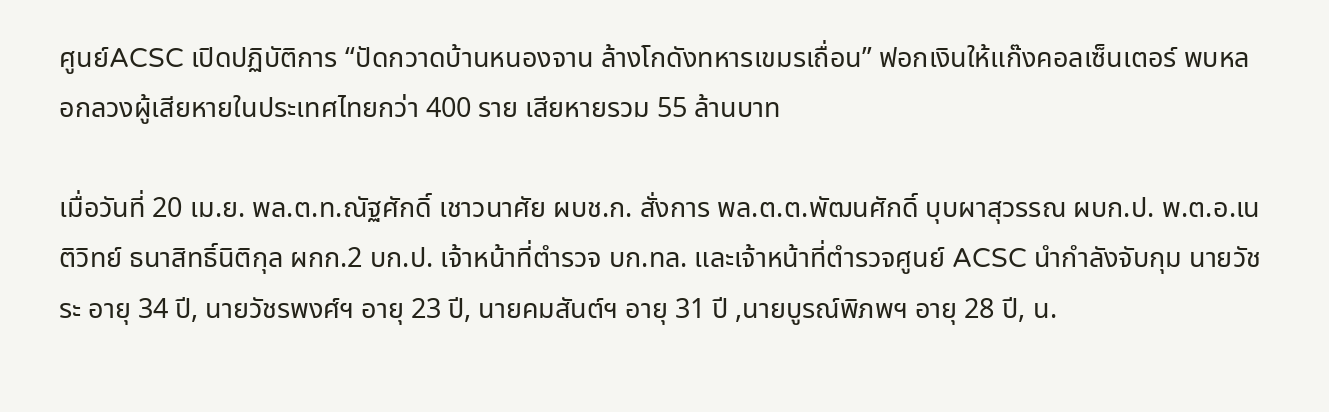ศูนย์ACSC เปิดปฏิบัติการ “ปัดกวาดบ้านหนองจาน ล้างโกดังทหารเขมรเถื่อน” ฟอกเงินให้แก๊งคอลเซ็นเตอร์ พบหลอกลวงผู้เสียหายในประเทศไทยกว่า 400 ราย เสียหายรวม 55 ล้านบาท

เมื่อวันที่ 20 เม.ย. พล.ต.ท.ณัฐศักดิ์ เชาวนาศัย ผบช.ก. สั่งการ พล.ต.ต.พัฒนศักดิ์ บุบผาสุวรรณ ผบก.ป. พ.ต.อ.เนติวิทย์ ธนาสิทธิ์นิติกุล ผกก.2 บก.ป. เจ้าหน้าที่ตำรวจ บก.ทล. และเจ้าหน้าที่ตำรวจศูนย์ ACSC นำกำลังจับกุม นายวัชระ อายุ 34 ปี, นายวัชรพงศ์ฯ อายุ 23 ปี, นายคมสันต์ฯ อายุ 31 ปี ,นายบูรณ์พิภพฯ อายุ 28 ปี, น.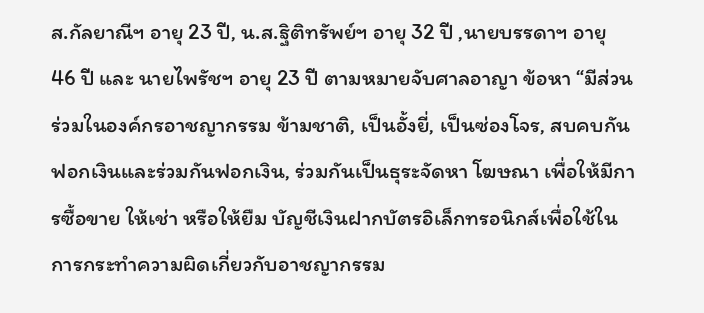ส.กัลยาณีฯ อายุ 23 ปี, น.ส.ฐิติทรัพย์ฯ อายุ 32 ปี ,นายบรรดาฯ อายุ 46 ปี และ นายไพรัชฯ อายุ 23 ปี ตามหมายจับศาลอาญา ข้อหา “มีส่วนร่วมในองค์กรอาชญากรรม ข้ามชาติ, เป็นอั้งยี่, เป็นซ่องโจร, สบคบกันฟอกเงินและร่วมกันฟอกเงิน, ร่วมกันเป็นธุระจัดหา โฆษณา เพื่อให้มีการซื้อขาย ให้เช่า หรือให้ยืม บัญชีเงินฝากบัตรอิเล็กทรอนิกส์เพื่อใช้ในการกระทำความผิดเกี่ยวกับอาชญากรรม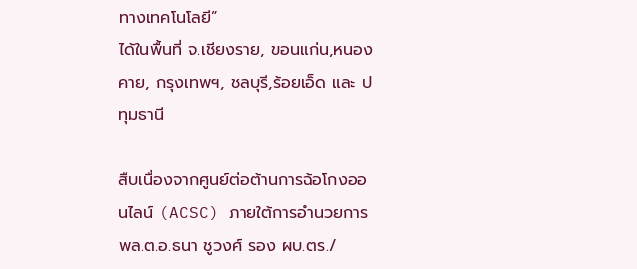ทางเทคโนโลยี”
ได้ในพื้นที่ จ.เชียงราย, ขอนแก่น,หนองคาย, กรุงเทพฯ, ชลบุรี,ร้อยเอ็ด และ ปทุมธานี

สืบเนื่องจากศูนย์ต่อต้านการฉ้อโกงออนไลน์ (ACSC) ภายใต้การอำนวยการ พล.ต.อ.ธนา ชูวงศ์ รอง ผบ.ตร./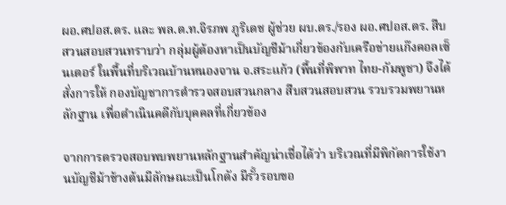ผอ.ศปอส.ตร. และ พล.ต.ท.จิรภพ ภูริเดช ผู้ช่วย ผบ.ตร./รอง ผอ.ศปอส.ตร. สืบสวนสอบสวนทราบว่า กลุ่มผู้ต้องหาเป็นบัญชีม้าเกี่ยวข้องกับเครือข่ายแก๊งคอลเซ็นเตอร์ ในพื้นที่บริเวณบ้านหนองจาน จ.สระแก้ว (พื้นที่พิพาท ไทย-กัมพูชา) จึงได้สั่งการให้ กองบัญชาการตำรวจสอบสวนกลาง สืบสวนสอบสวน รวบรวมพยานหลักฐาน เพื่อดำเนินคดีกับบุคคลที่เกี่ยวข้อง

จากการตรวจสอบพบพยานหลักฐานสำคัญน่าเชื่อได้ว่า บริเวณที่มีพิกัดการใช้งานบัญชีม้าข้างต้นมีลักษณะเป็นโกดัง มีรั้วรอบขอ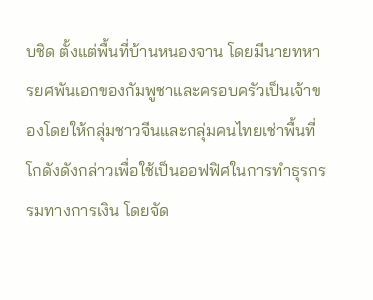บชิด ตั้งแต่พื้นที่บ้านหนองจาน โดยมีนายทหารยศพันเอกของกัมพูชาและครอบครัวเป็นเจ้าของโดยให้กลุ่มชาวจีนและกลุ่มคนไทยเช่าพื้นที่โกดังดังกล่าวเพื่อใช้เป็นออฟฟิศในการทำธุรกรรมทางการเงิน โดยจัด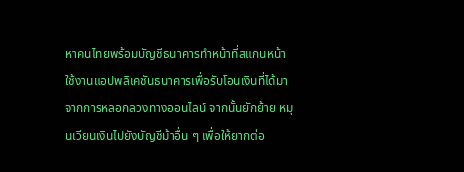หาคนไทยพร้อมบัญชีธนาคารทำหน้าที่สแกนหน้าใช้งานแอปพลิเคชันธนาคารเพื่อรับโอนเงินที่ได้มาจากการหลอกลวงทางออนไลน์ จากนั้นยักย้าย หมุนเวียนเงินไปยังบัญชีม้าอื่น ๆ เพื่อให้ยากต่อ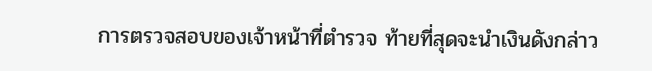การตรวจสอบของเจ้าหน้าที่ตำรวจ ท้ายที่สุดจะนำเงินดังกล่าว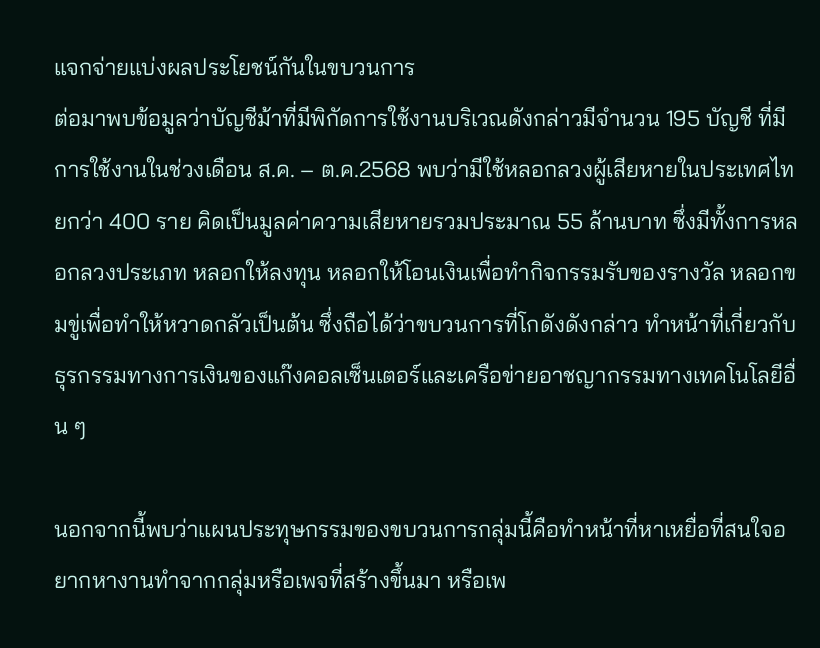แจกจ่ายแบ่งผลประโยชน์กันในขบวนการ
ต่อมาพบข้อมูลว่าบัญชีม้าที่มีพิกัดการใช้งานบริเวณดังกล่าวมีจำนวน 195 บัญชี ที่มีการใช้งานในช่วงเดือน ส.ค. – ต.ค.2568 พบว่ามีใช้หลอกลวงผู้เสียหายในประเทศไทยกว่า 400 ราย คิดเป็นมูลค่าความเสียหายรวมประมาณ 55 ล้านบาท ซึ่งมีทั้งการหลอกลวงประเภท หลอกให้ลงทุน หลอกให้โอนเงินเพื่อทำกิจกรรมรับของรางวัล หลอกขมขู่เพื่อทำให้หวาดกลัวเป็นต้น ซึ่งถือได้ว่าขบวนการที่โกดังดังกล่าว ทำหน้าที่เกี่ยวกับธุรกรรมทางการเงินของแก๊งคอลเซ็นเตอร์และเครือข่ายอาชญากรรมทางเทคโนโลยีอื่น ๆ

นอกจากนี้พบว่าแผนประทุษกรรมของขบวนการกลุ่มนี้คือทำหน้าที่หาเหยื่อที่สนใจอยากหางานทำจากกลุ่มหรือเพจที่สร้างขึ้นมา หรือเพ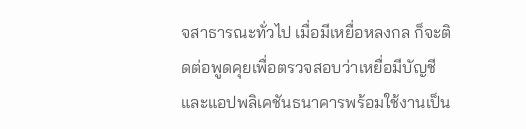จสาธารณะทั่วไป เมื่อมีเหยื่อหลงกล ก็จะติดต่อพูดคุยเพื่อตรวจสอบว่าเหยื่อมีบัญชีและแอปพลิเคชันธนาคารพร้อมใช้งานเป็น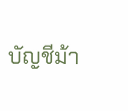บัญชีม้า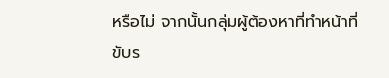หรือไม่ จากนั้นกลุ่มผู้ต้องหาที่ทำหน้าที่ขับร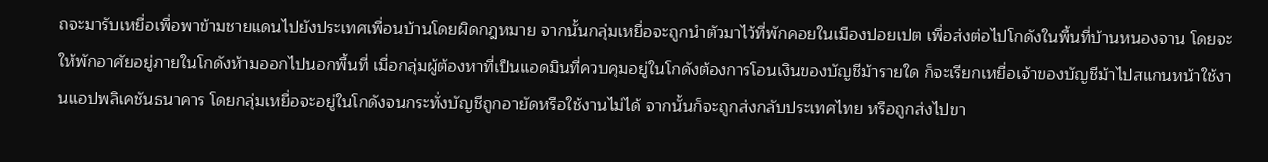ถจะมารับเหยื่อเพื่อพาข้ามชายแดนไปยังประเทศเพื่อนบ้านโดยผิดกฎหมาย จากนั้นกลุ่มเหยื่อจะถูกนำตัวมาไว้ที่พักคอยในเมืองปอยเปต เพื่อส่งต่อไปโกดังในพื้นที่บ้านหนองจาน โดยจะให้พักอาศัยอยู่ภายในโกดังห้ามออกไปนอกพื้นที่ เมื่อกลุ่มผู้ต้องหาที่เป็นแอดมินที่ควบคุมอยู่ในโกดังต้องการโอนเงินของบัญชีม้ารายใด ก็จะเรียกเหยื่อเจ้าของบัญชีม้าไปสแกนหน้าใช้งานแอปพลิเคชันธนาคาร โดยกลุ่มเหยื่อจะอยู่ในโกดังจนกระทั่งบัญชีถูกอายัดหรือใช้งานไม่ได้ จากนั้นก็จะถูกส่งกลับประเทศไทย หรือถูกส่งไปขา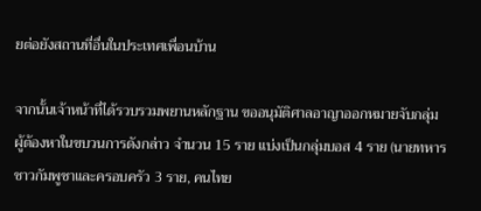ยต่อยังสถานที่อื่นในประเทศเพื่อนบ้าน

จากนั้นเจ้าหน้าที่ได้รวบรวมพยานหลักฐาน ขออนุมัติศาลอาญาออกหมายจับกลุ่มผู้ต้องหาในขบวนการดังกล่าว จำนวน 15 ราย แบ่งเป็นกลุ่มบอส 4 ราย (นายทหารชาวกัมพูชาและครอบครัว 3 ราย, คนไทย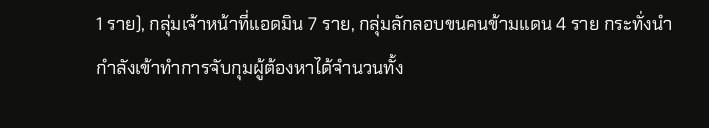1 ราย), กลุ่มเจ้าหน้าที่แอดมิน 7 ราย, กลุ่มลักลอบขนคนข้ามแดน 4 ราย กระทั่งนำกำลังเข้าทำการจับกุมผู้ต้องหาได้จำนวนทั้ง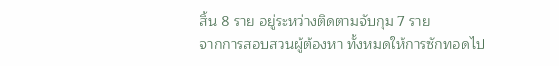สิ้น 8 ราย อยู่ระหว่างติดตามจับกุม 7 ราย
จากการสอบสวนผู้ต้องหา ทั้งหมดให้การซักทอดไป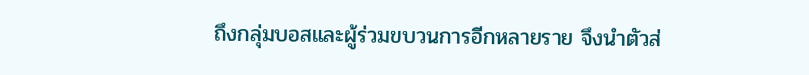ถึงกลุ่มบอสและผู้ร่วมขบวนการอีกหลายราย จึงนำตัวส่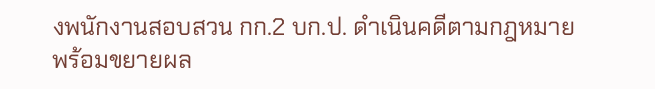งพนักงานสอบสวน กก.2 บก.ป. ดำเนินคดีตามกฎหมายพร้อมขยายผล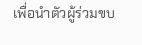เพื่อนำตัวผู้ร่วมขบ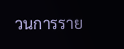วนการราย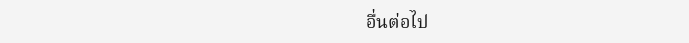อื่นต่อไป